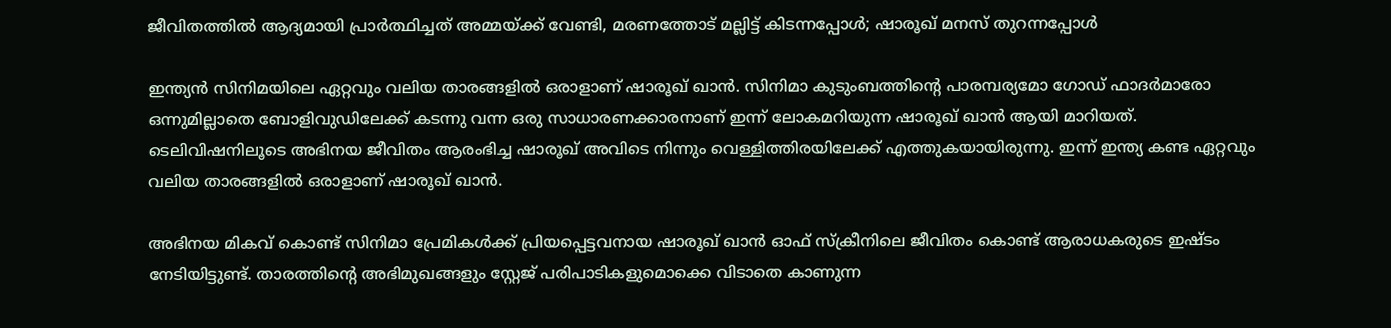ജീവിതത്തിൽ ആദ്യമായി പ്രാർത്ഥിച്ചത് അമ്മയ്ക്ക് വേണ്ടി, മരണത്തോട് മല്ലിട്ട് കിടന്നപ്പോൾ; ഷാരൂഖ് മനസ് തുറന്നപ്പോൾ

ഇന്ത്യന്‍ സിനിമയിലെ ഏറ്റവും വലിയ താരങ്ങളില്‍ ഒരാളാണ് ഷാരൂഖ് ഖാന്‍. സിനിമാ കുടുംബത്തിന്റെ പാരമ്പര്യമോ ഗോഡ് ഫാദര്‍മാരോ ഒന്നുമില്ലാതെ ബോളിവുഡിലേക്ക് കടന്നു വന്ന ഒരു സാധാരണക്കാരനാണ് ഇന്ന് ലോകമറിയുന്ന ഷാരൂഖ് ഖാന്‍ ആയി മാറിയത്. ടെലിവിഷനിലൂടെ അഭിനയ ജീവിതം ആരംഭിച്ച ഷാരൂഖ് അവിടെ നിന്നും വെള്ളിത്തിരയിലേക്ക് എത്തുകയായിരുന്നു. ഇന്ന് ഇന്ത്യ കണ്ട ഏറ്റവും വലിയ താരങ്ങളില്‍ ഒരാളാണ് ഷാരൂഖ് ഖാന്‍.

അഭിനയ മികവ് കൊണ്ട് സിനിമാ പ്രേമികൾക്ക് പ്രിയപ്പെട്ടവനായ ഷാരൂഖ് ഖാൻ ഓഫ് സ്‌ക്രീനിലെ ജീവിതം കൊണ്ട് ആരാധകരുടെ ഇഷ്ടം നേടിയിട്ടുണ്ട്. താരത്തിന്റെ അഭിമുഖങ്ങളും സ്റ്റേജ് പരിപാടികളുമൊക്കെ വിടാതെ കാണുന്ന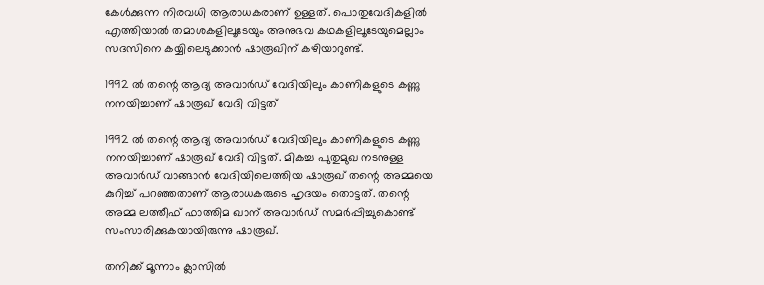കേൾക്കുന്ന നിരവധി ആരാധകരാണ് ഉള്ളത്. പൊതുവേദികളിൽ എത്തിയാൽ തമാശകളിലൂടേയും അനുഭവ കഥകളിലൂടേയുമെല്ലാം സദസിനെ കയ്യിലെടുക്കാന്‍ ഷാരൂഖിന് കഴിയാറുണ്ട്.

1992 ൽ തന്റെ ആദ്യ അവാർഡ് വേദിയിലും കാണികളുടെ കണ്ണു നനയിച്ചാണ് ഷാരൂഖ് വേദി വിട്ടത്

1992 ൽ തന്റെ ആദ്യ അവാർഡ് വേദിയിലും കാണികളുടെ കണ്ണു നനയിച്ചാണ് ഷാരൂഖ് വേദി വിട്ടത്. മികച്ച പുതുമുഖ നടനുള്ള അവാർഡ് വാങ്ങാൻ വേദിയിലെത്തിയ ഷാരൂഖ് തന്റെ അമ്മയെ കുറിച്ച് പറഞ്ഞതാണ് ആരാധകരുടെ ഹൃദയം തൊട്ടത്. തന്റെ അമ്മ ലത്തീഫ് ഫാത്തിമ ഖാന് അവാർഡ് സമർപ്പിച്ചുകൊണ്ട് സംസാരിക്കുകയായിരുന്നു ഷാരൂഖ്.

തനിക്ക് മൂന്നാം ക്ലാസിൽ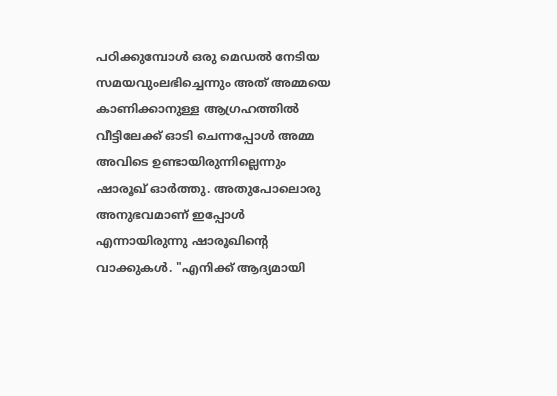പഠിക്കുമ്പോൾ ഒരു മെഡൽ നേടിയ സമയവുംലഭിച്ചെന്നും അത് അമ്മയെ കാണിക്കാനുള്ള ആഗ്രഹത്തിൽ വീട്ടിലേക്ക് ഓടി ചെന്നപ്പോൾ അമ്മ അവിടെ ഉണ്ടായിരുന്നില്ലെന്നും ഷാരൂഖ് ഓർത്തു. അതുപോലൊരു അനുഭവമാണ് ഇപ്പോൾ എന്നായിരുന്നു ഷാരൂഖിന്റെ വാക്കുകൾ. "എനിക്ക് ആദ്യമായി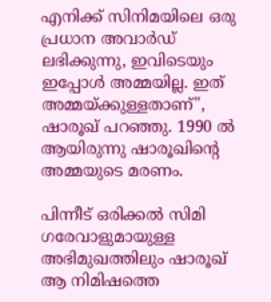എനിക്ക് സിനിമയിലെ ഒരു പ്രധാന അവാർഡ് ലഭിക്കുന്നു, ഇവിടെയും ഇപ്പോൾ അമ്മയില്ല. ഇത് അമ്മയ്ക്കുള്ളതാണ്", ഷാരൂഖ് പറഞ്ഞു. 1990 ൽ ആയിരുന്നു ഷാരൂഖിന്റെ അമ്മയുടെ മരണം.

പിന്നീട് ഒരിക്കൽ സിമി ഗരേവാളുമായുള്ള അഭിമുഖത്തിലും ഷാരൂഖ് ആ നിമിഷത്തെ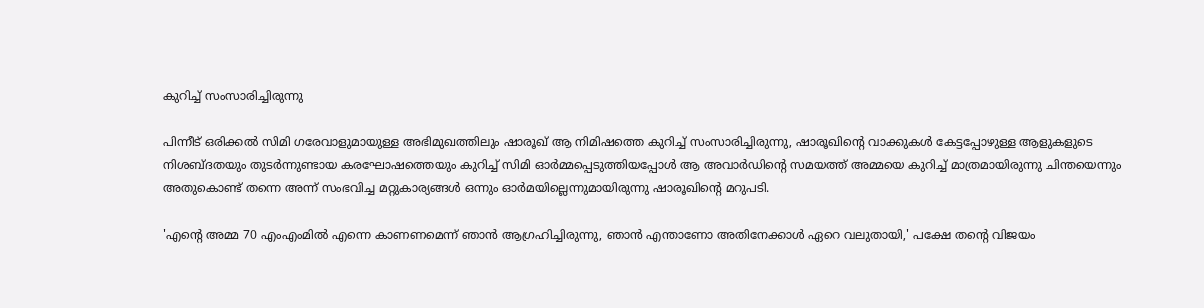കുറിച്ച് സംസാരിച്ചിരുന്നു

പിന്നീട് ഒരിക്കൽ സിമി ഗരേവാളുമായുള്ള അഭിമുഖത്തിലും ഷാരൂഖ് ആ നിമിഷത്തെ കുറിച്ച് സംസാരിച്ചിരുന്നു, ഷാരൂഖിന്റെ വാക്കുകൾ കേട്ടപ്പോഴുള്ള ആളുകളുടെ നിശബ്ദതയും തുടർന്നുണ്ടായ കരഘോഷത്തെയും കുറിച്ച് സിമി ഓർമ്മപ്പെടുത്തിയപ്പോൾ ആ അവാർഡിന്റെ സമയത്ത് അമ്മയെ കുറിച്ച് മാത്രമായിരുന്നു ചിന്തയെന്നും അതുകൊണ്ട് തന്നെ അന്ന് സംഭവിച്ച മറ്റുകാര്യങ്ങൾ ഒന്നും ഓർമയില്ലെന്നുമായിരുന്നു ഷാരൂഖിന്റെ മറുപടി.

'എന്റെ അമ്മ 70 എംഎംമിൽ എന്നെ കാണണമെന്ന് ഞാൻ ആഗ്രഹിച്ചിരുന്നു, ഞാൻ എന്താണോ അതിനേക്കാൾ ഏറെ വലുതായി,' പക്ഷേ തന്റെ വിജയം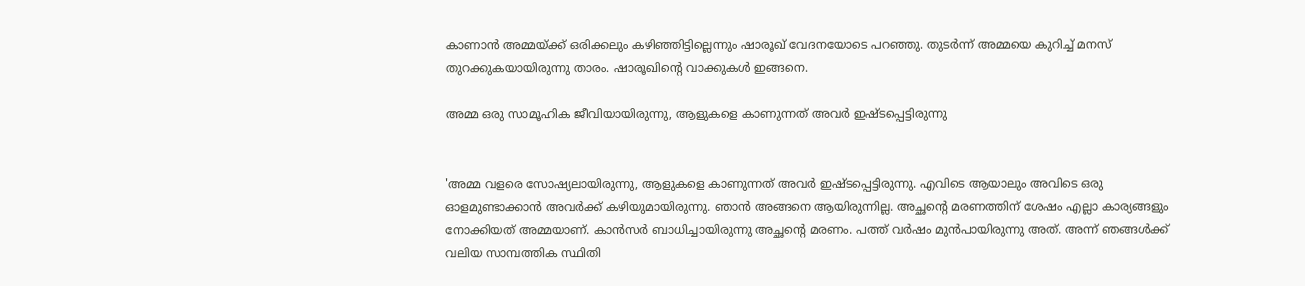കാണാൻ അമ്മയ്ക്ക് ഒരിക്കലും കഴിഞ്ഞിട്ടില്ലെന്നും ഷാരൂഖ് വേദനയോടെ പറഞ്ഞു. തുടർന്ന് അമ്മയെ കുറിച്ച് മനസ് തുറക്കുകയായിരുന്നു താരം. ഷാരൂഖിന്റെ വാക്കുകൾ ഇങ്ങനെ.

അമ്മ ഒരു സാമൂഹിക ജീവിയായിരുന്നു, ആളുകളെ കാണുന്നത് അവർ ഇഷ്ടപ്പെട്ടിരുന്നു


'അമ്മ വളരെ സോഷ്യലായിരുന്നു, ആളുകളെ കാണുന്നത് അവർ ഇഷ്ടപ്പെട്ടിരുന്നു. എവിടെ ആയാലും അവിടെ ഒരു ഓളമുണ്ടാക്കാൻ അവർക്ക് കഴിയുമായിരുന്നു. ഞാൻ അങ്ങനെ ആയിരുന്നില്ല. അച്ഛന്റെ മരണത്തിന് ശേഷം എല്ലാ കാര്യങ്ങളും നോക്കിയത് അമ്മയാണ്. കാൻസർ ബാധിച്ചായിരുന്നു അച്ഛന്റെ മരണം. പത്ത് വർഷം മുൻപായിരുന്നു അത്. അന്ന് ഞങ്ങൾക്ക് വലിയ സാമ്പത്തിക സ്ഥിതി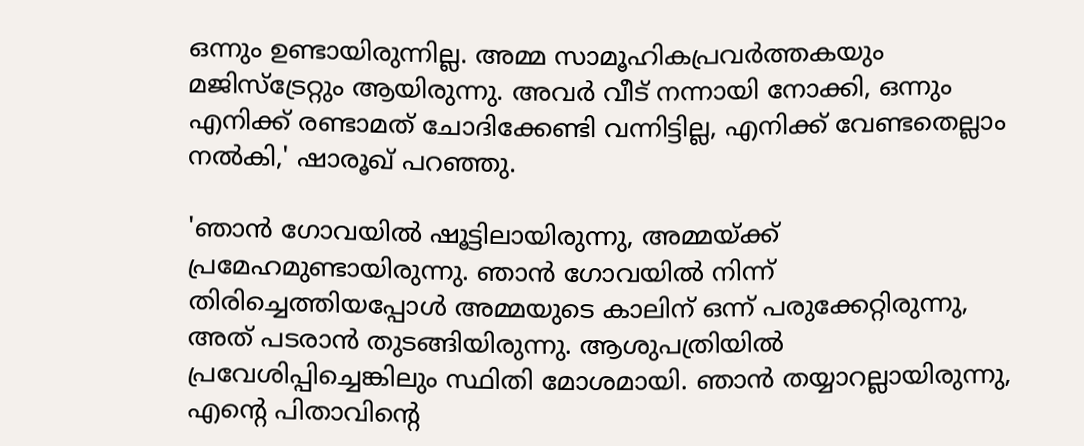ഒന്നും ഉണ്ടായിരുന്നില്ല. അമ്മ സാമൂഹികപ്രവർത്തകയും മജിസ്‌ട്രേറ്റും ആയിരുന്നു. അവർ വീട് നന്നായി നോക്കി, ഒന്നും എനിക്ക് രണ്ടാമത് ചോദിക്കേണ്ടി വന്നിട്ടില്ല, എനിക്ക് വേണ്ടതെല്ലാം നൽകി,' ഷാരൂഖ് പറഞ്ഞു.

'ഞാൻ ഗോവയിൽ ഷൂട്ടിലായിരുന്നു, അമ്മയ്ക്ക് പ്രമേഹമുണ്ടായിരുന്നു. ഞാൻ ഗോവയിൽ നിന്ന് തിരിച്ചെത്തിയപ്പോൾ അമ്മയുടെ കാലിന് ഒന്ന് പരുക്കേറ്റിരുന്നു, അത് പടരാൻ തുടങ്ങിയിരുന്നു. ആശുപത്രിയിൽ പ്രവേശിപ്പിച്ചെങ്കിലും സ്ഥിതി മോശമായി. ഞാൻ തയ്യാറല്ലായിരുന്നു, എന്റെ പിതാവിന്റെ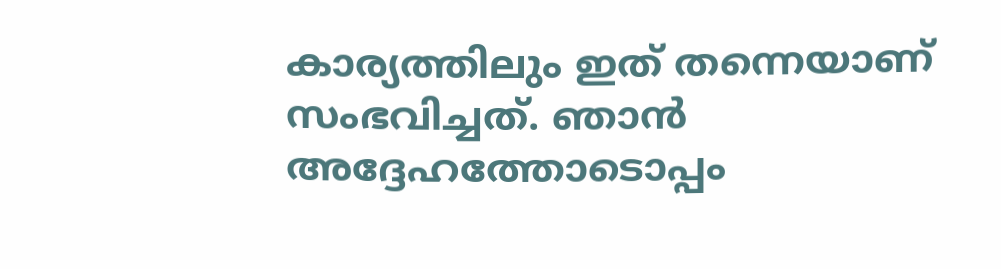കാര്യത്തിലും ഇത് തന്നെയാണ് സംഭവിച്ചത്. ഞാൻ അദ്ദേഹത്തോടൊപ്പം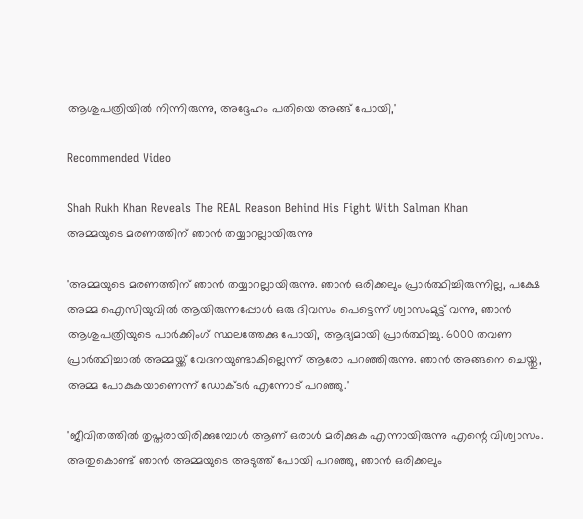ആശുപത്രിയിൽ നിന്നിരുന്നു, അദ്ദേഹം പതിയെ അങ്ങ് പോയി,'

Recommended Video

Shah Rukh Khan Reveals The REAL Reason Behind His Fight With Salman Khan
അമ്മയുടെ മരണത്തിന് ഞാൻ തയ്യാറല്ലായിരുന്നു

'അമ്മയുടെ മരണത്തിന് ഞാൻ തയ്യാറല്ലായിരുന്നു. ഞാൻ ഒരിക്കലും പ്രാർത്ഥിച്ചിരുന്നില്ല, പക്ഷേ അമ്മ ഐസിയുവിൽ ആയിരുന്നപ്പോൾ ഒരു ദിവസം പെട്ടെന്ന് ശ്വാസംമുട്ട് വന്നു, ഞാൻ ആശുപത്രിയുടെ പാർക്കിംഗ് സ്ഥലത്തേക്കു പോയി, ആദ്യമായി പ്രാർത്ഥിച്ചു. 6000 തവണ പ്രാർത്ഥിച്ചാൽ അമ്മയ്ക്ക് വേദനയുണ്ടാകില്ലെന്ന് ആരോ പറഞ്ഞിരുന്നു. ഞാൻ അങ്ങനെ ചെയ്തു, അമ്മ പോകുകയാണെന്ന് ഡോക്ടർ എന്നോട് പറഞ്ഞു.'

'ജീവിതത്തിൽ തൃപ്തരായിരിക്കുമ്പോൾ ആണ് ഒരാൾ മരിക്കുക എന്നായിരുന്നു എന്റെ വിശ്വാസം. അതുകൊണ്ട് ഞാൻ അമ്മയുടെ അടുത്ത് പോയി പറഞ്ഞു, ഞാൻ ഒരിക്കലും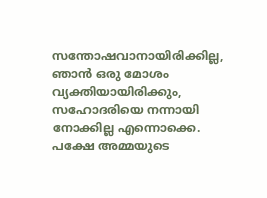സന്തോഷവാനായിരിക്കില്ല, ഞാൻ ഒരു മോശം വ്യക്തിയായിരിക്കും, സഹോദരിയെ നന്നായി നോക്കില്ല എന്നൊക്കെ. പക്ഷേ അമ്മയുടെ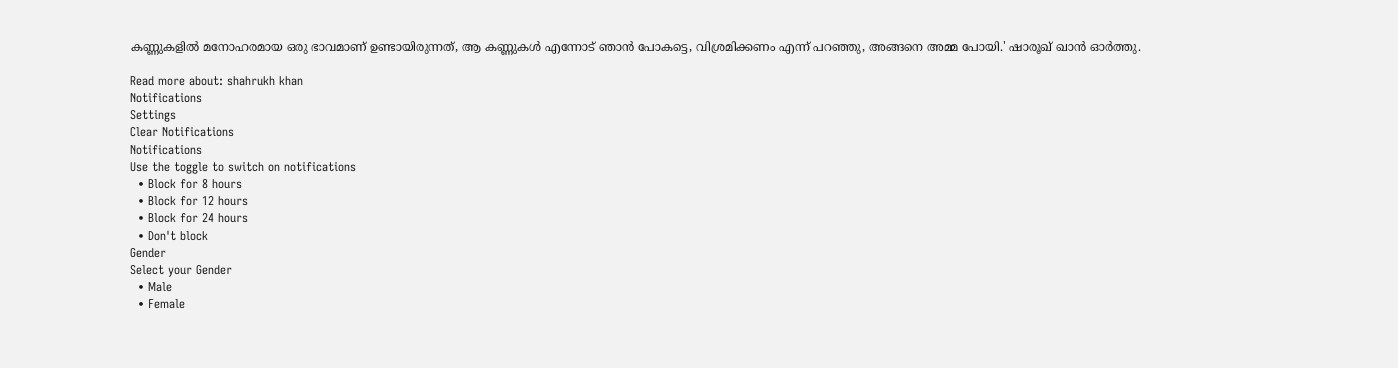കണ്ണുകളിൽ മനോഹരമായ ഒരു ഭാവമാണ് ഉണ്ടായിരുന്നത്, ആ കണ്ണുകൾ എന്നോട് ഞാൻ പോകട്ടെ, വിശ്രമിക്കണം എന്ന് പറഞ്ഞു, അങ്ങനെ അമ്മ പോയി.' ഷാരൂഖ് ഖാൻ ഓർത്തു.

Read more about: shahrukh khan
Notifications
Settings
Clear Notifications
Notifications
Use the toggle to switch on notifications
  • Block for 8 hours
  • Block for 12 hours
  • Block for 24 hours
  • Don't block
Gender
Select your Gender
  • Male
  • Female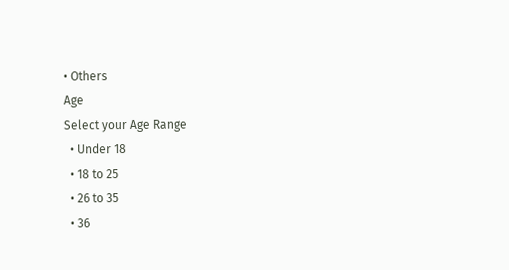• Others
Age
Select your Age Range
  • Under 18
  • 18 to 25
  • 26 to 35
  • 36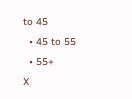to 45
  • 45 to 55
  • 55+
X